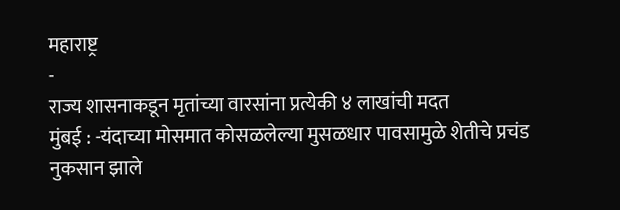महाराष्ट्र
-
राज्य शासनाकडून मृतांच्या वारसांना प्रत्येकी ४ लाखांची मदत
मुंबई : -यंदाच्या मोसमात कोसळलेल्या मुसळधार पावसामुळे शेतीचे प्रचंड नुकसान झाले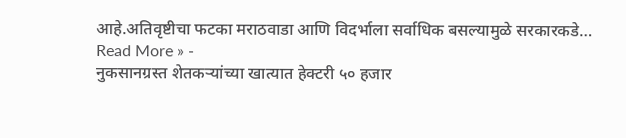आहे.अतिवृष्टीचा फटका मराठवाडा आणि विदर्भाला सर्वाधिक बसल्यामुळे सरकारकडे…
Read More » -
नुकसानग्रस्त शेतकऱ्यांच्या खात्यात हेक्टरी ५० हजार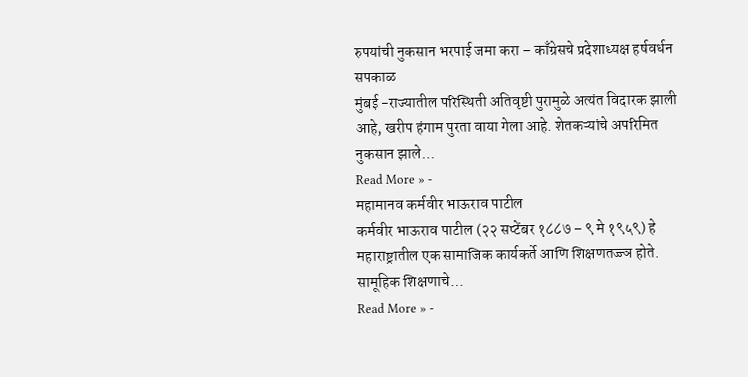रुपयांची नुकसान भरपाई जमा करा – काँग्रेसचे प्रदेशाध्यक्ष हर्षवर्धन सपकाळ
मुंबई -राज्यातील परिस्थिती अतिवृष्टी पुरामुळे अत्यंत विदारक झाली आहे, खरीप हंगाम पुरता वाया गेला आहे. शेतकऱ्यांचे अपरिमित नुकसान झाले…
Read More » -
महामानव कर्मवीर भाऊराव पाटील
कर्मवीर भाऊराव पाटील (२२ सप्टेंबर १८८७ – ९ मे १९५९) हे महाराष्ट्रातील एक सामाजिक कार्यकर्ते आणि शिक्षणतज्ज्ञ होते. सामूहिक शिक्षणाचे…
Read More » -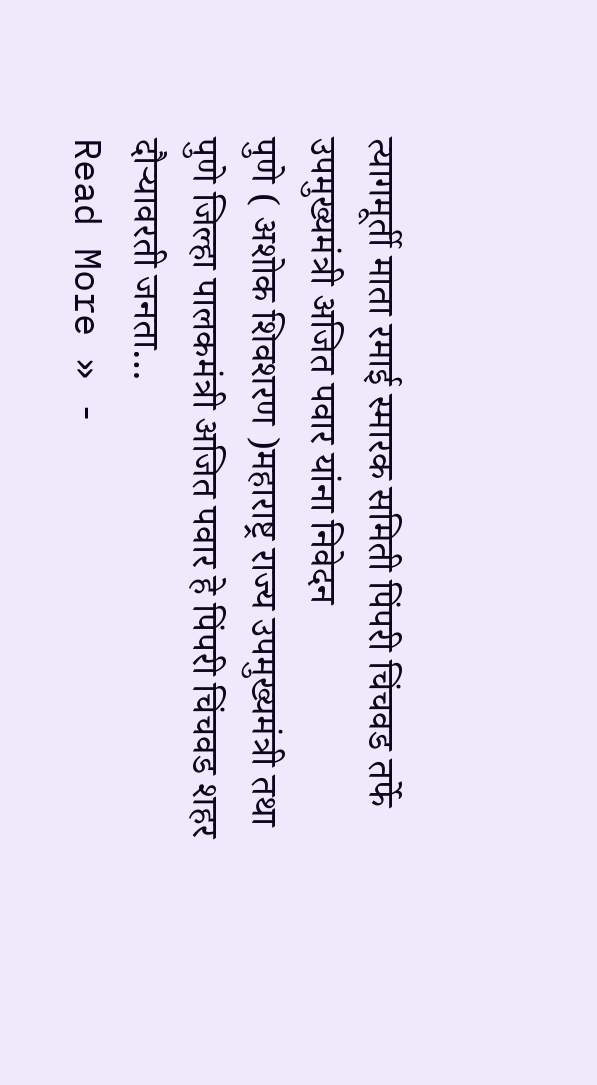त्यागमूर्ती माता रमाई स्मारक समिती पिंपरी चिंचवड तर्फे उपमुख्यमंत्री अजित पवार यांना निवेदन
पुणे ( अशोक शिवशरण )महाराष्ट्र राज्य उपमुख्यमंत्री तथा पुणे जिल्हा पालकमंत्री अजित पवार हे पिंपरी चिंचवड शहर दौऱ्यावरती जनता…
Read More » -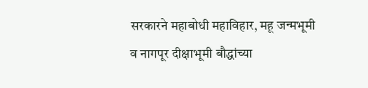सरकारने महाबोधी महाविहार, महू जन्मभूमी व नागपूर दीक्षाभूमी बौद्धांच्या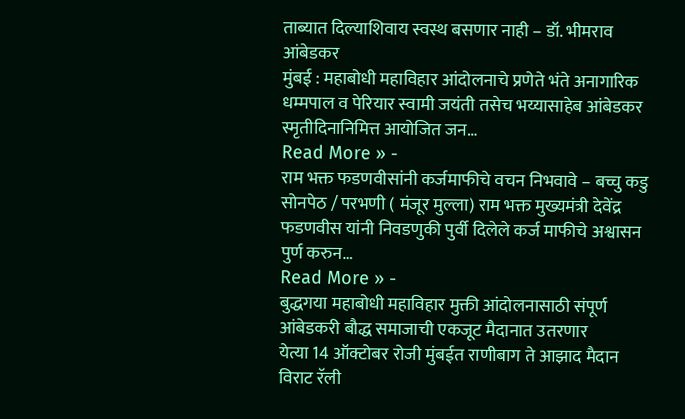ताब्यात दिल्याशिवाय स्वस्थ बसणार नाही – डॉ. भीमराव आंबेडकर
मुंबई : महाबोधी महाविहार आंदोलनाचे प्रणेते भंते अनागारिक धम्मपाल व पेरियार स्वामी जयंती तसेच भय्यासाहेब आंबेडकर स्मृतीदिनानिमित्त आयोजित जन…
Read More » -
राम भक्त फडणवीसांनी कर्जमाफीचे वचन निभवावे – बच्चु कडु
सोनपेठ / परभणी ( मंजूर मुल्ला) राम भक्त मुख्यमंत्री देवेंद्र फडणवीस यांनी निवडणुकी पुर्वी दिलेले कर्ज माफीचे अश्वासन पुर्ण करुन…
Read More » -
बुद्धगया महाबोधी महाविहार मुक्ती आंदोलनासाठी संपूर्ण आंबेडकरी बौद्ध समाजाची एकजूट मैदानात उतरणार
येत्या 14 ऑक्टोबर रोजी मुंबईत राणीबाग ते आझाद मैदान विराट रॅली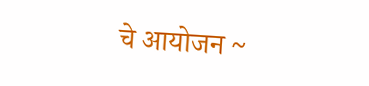चे आयोजन ~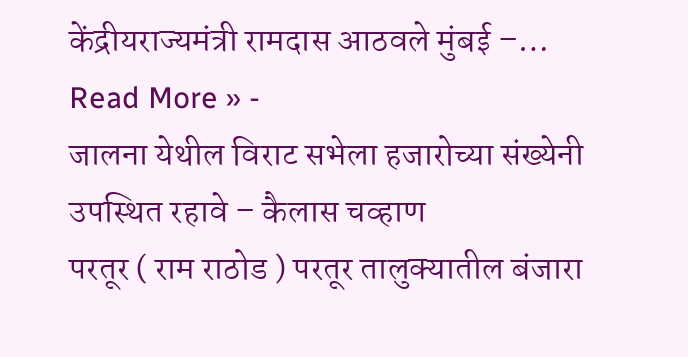केंद्रीयराज्यमंत्री रामदास आठवले मुंबई –…
Read More » -
जालना येथील विराट सभेला हजारोच्या संख्येनी उपस्थित रहावे – कैलास चव्हाण
परतूर ( राम राठोड ) परतूर तालुक्यातील बंजारा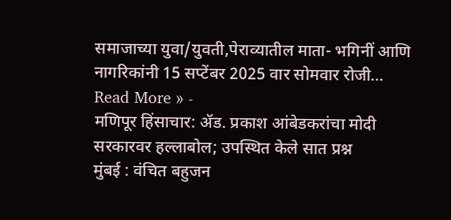समाजाच्या युवा/युवती,पेराव्यातील माता- भगिनीं आणि नागरिकांनी 15 सप्टेंबर 2025 वार सोमवार रोजी…
Read More » -
मणिपूर हिंसाचार: ॲड. प्रकाश आंबेडकरांचा मोदी सरकारवर हल्लाबोल; उपस्थित केले सात प्रश्न
मुंबई : वंचित बहुजन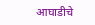आघाडीचे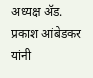अध्यक्ष ॲड. प्रकाश आंबेडकर यांनी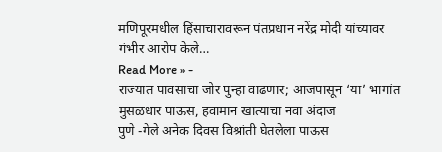मणिपूरमधील हिंसाचारावरून पंतप्रधान नरेंद्र मोदी यांच्यावर गंभीर आरोप केले…
Read More » -
राज्यात पावसाचा जोर पुन्हा वाढणार; आजपासून ‘या’ भागांत मुसळधार पाऊस, हवामान खात्याचा नवा अंदाज
पुणे -गेले अनेक दिवस विश्रांती घेतलेला पाऊस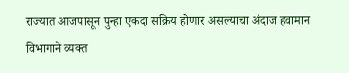राज्यात आजपासून पुन्हा एकदा सक्रिय होणार असल्याचा अंदाज हवामान विभागाने व्यक्त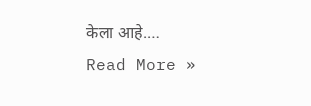केला आहे.…
Read More »